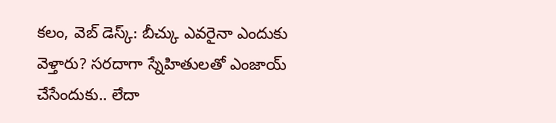కలం, వెబ్ డెస్క్: బీచ్కు ఎవరైనా ఎందుకు వెళ్తారు? సరదాగా స్నేహితులతో ఎంజాయ్ చేసేందుకు.. లేదా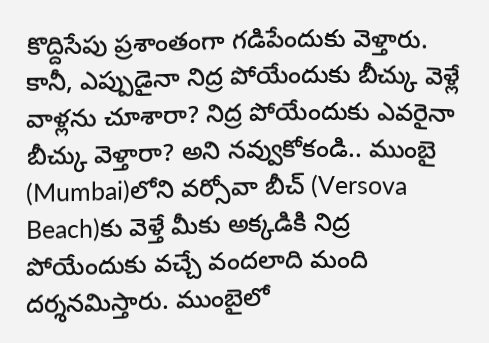కొద్దిసేపు ప్రశాంతంగా గడిపేందుకు వెళ్తారు. కానీ, ఎప్పుడైనా నిద్ర పోయేందుకు బీచ్కు వెళ్లే వాళ్లను చూశారా? నిద్ర పోయేందుకు ఎవరైనా బీచ్కు వెళ్తారా? అని నవ్వుకోకండి.. ముంబై (Mumbai)లోని వర్సోవా బీచ్ (Versova Beach)కు వెళ్తే మీకు అక్కడికి నిద్ర పోయేందుకు వచ్చే వందలాది మంది దర్శనమిస్తారు. ముంబైలో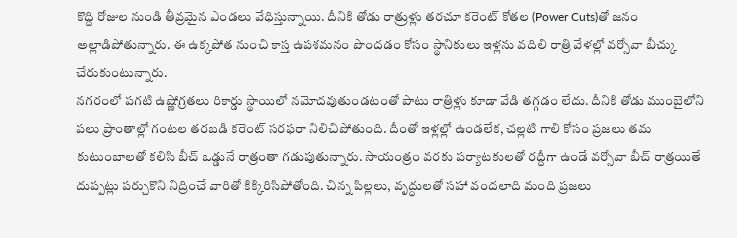కొద్ది రోజుల నుండి తీవ్రమైన ఎండలు వేధిస్తున్నాయి. దీనికి తోడు రాత్రుళ్లు తరచూ కరెంట్ కోతల (Power Cuts)తో జనం అల్లాడిపోతున్నారు. ఈ ఉక్కపోత నుంచి కాస్త ఉపశమనం పొందడం కోసం స్థానికులు ఇళ్లను వదిలి రాత్రి వేళల్లో వర్సోవా బీచ్కు చేరుకుంటున్నారు.
నగరంలో పగటి ఉష్ణోగ్రతలు రికార్డు స్థాయిలో నమోదవుతుండటంతో పాటు రాత్రిళ్లు కూడా వేడి తగ్గడం లేదు. దీనికి తోడు ముంబైలోని పలు ప్రాంతాల్లో గంటల తరబడి కరెంట్ సరఫరా నిలిచిపోతుంది. దీంతో ఇళ్లల్లో ఉండలేక, చల్లటి గాలి కోసం ప్రజలు తమ కుటుంబాలతో కలిసి బీచ్ ఒడ్డునే రాత్రంతా గడుపుతున్నారు. సాయంత్రం వరకు పర్యాటకులతో రద్దీగా ఉండే వర్సోవా బీచ్ రాత్రయితే దుప్పట్లు పర్చుకొని నిద్రించే వారితో కిక్కిరిసిపోతోంది. చిన్న పిల్లలు, వృద్ధులతో సహా వందలాది మంది ప్రజలు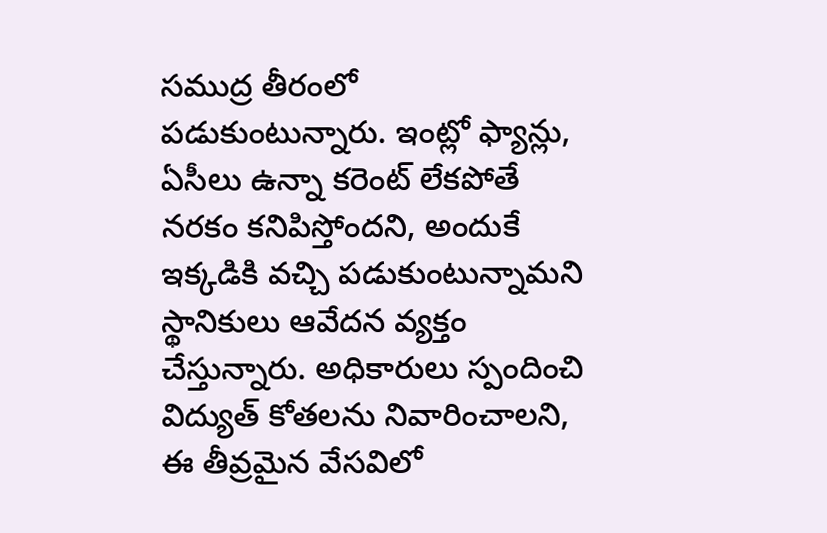సముద్ర తీరంలో పడుకుంటున్నారు. ఇంట్లో ఫ్యాన్లు, ఏసీలు ఉన్నా కరెంట్ లేకపోతే నరకం కనిపిస్తోందని, అందుకే ఇక్కడికి వచ్చి పడుకుంటున్నామని స్థానికులు ఆవేదన వ్యక్తం చేస్తున్నారు. అధికారులు స్పందించి విద్యుత్ కోతలను నివారించాలని, ఈ తీవ్రమైన వేసవిలో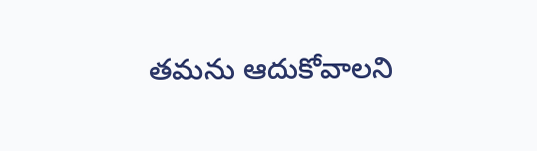తమను ఆదుకోవాలని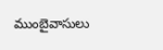ముంబైవాసులు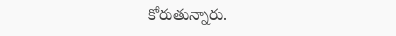కోరుతున్నారు.